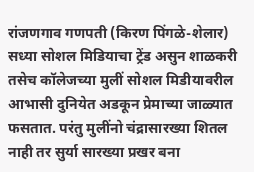रांजणगाव गणपती (किरण पिंगळे-शेलार) सध्या सोशल मिडियाचा ट्रेंड असुन शाळकरी तसेच कॉलेजच्या मुलीं सोशल मिडीयावरील आभासी दुनियेत अडकून प्रेमाच्या जाळ्यात फसतात. परंतु मुलींनो चंद्रासारख्या शितल नाही तर सुर्या सारख्या प्रखर बना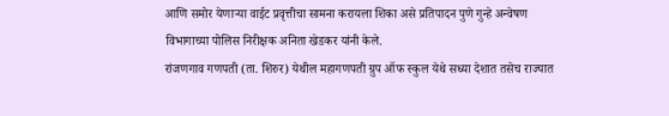आणि समोर येणाऱ्या वाईट प्रवृत्तीचा सामना करायला शिका असे प्रतिपादन पुणे गुन्हे अन्वेषण विभागाच्या पोलिस निरीक्षक अनिता खेडकर यांनी केले.
रांजणगाव गणपती (ता. शिरुर) येथील महागणपती ग्रुप ऑफ स्कुल येथे सध्या देशात तसेच राज्यात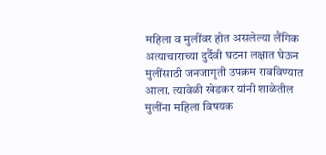महिला व मुलींवर होत असलेल्या लैंगिक अत्याचाराच्या दुर्दैवी घटना लक्षात घेऊन मुलींसाठी जनजागृती उपक्रम राबविण्यात आला. त्यावेळी खेडकर यांनी शाळेतील मुलींना महिला विषयक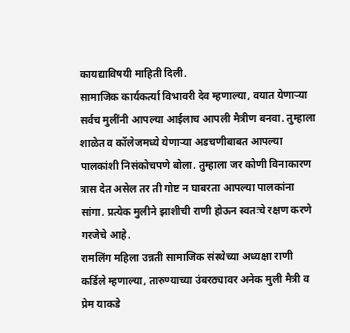कायद्याविषयी माहिती दिली.
सामाजिक कार्यकर्त्या विभावरी देव म्हणाल्या, वयात येणाऱ्या सर्वच मुलींनी आपल्या आईलाच आपली मैत्रीण बनवा. तुम्हाला शाळेत व कॉलेजमध्ये येणाऱ्या अडचणीबाबत आपल्या पालकांशी निसंकोचपणे बोला. तुम्हाला जर कोणी विनाकारण त्रास देत असेल तर ती गोष्ट न घाबरता आपल्या पालकांना सांगा. प्रत्येक मुलीने झाशीची राणी होऊन स्वतःचे रक्षण करणे गरजेचे आहे.
रामलिंग महिला उन्नती सामाजिक संस्थेच्या अध्यक्षा राणी कर्डिले म्हणाल्या, तारुण्याच्या उंबरठ्यावर अनेक मुली मैत्री व प्रेम याकडे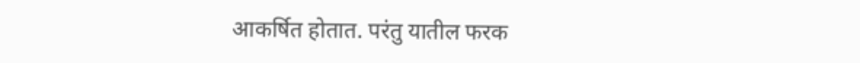आकर्षित होतात. परंतु यातील फरक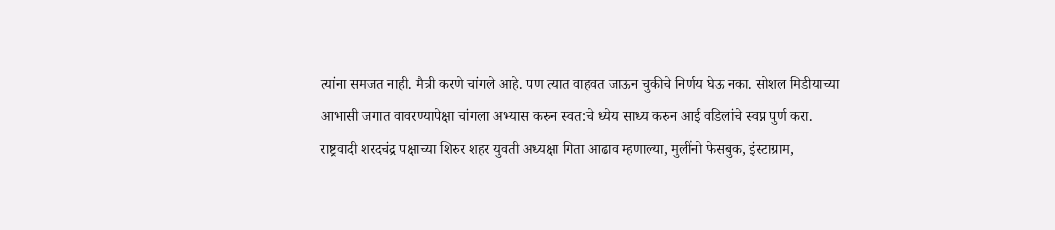त्यांना समजत नाही. मैत्री करणे चांगले आहे. पण त्यात वाहवत जाऊन चुकीचे निर्णय घेऊ नका. सोशल मिडीयाच्या आभासी जगात वावरण्यापेक्षा चांगला अभ्यास करुन स्वत:चे ध्येय साध्य करुन आई वडिलांचे स्वप्न पुर्ण करा.
राष्ट्रवादी शरदचंद्र पक्षाच्या शिरुर शहर युवती अध्यक्षा गिता आढाव म्हणाल्या, मुलींनो फेसबुक, इंस्टाग्राम,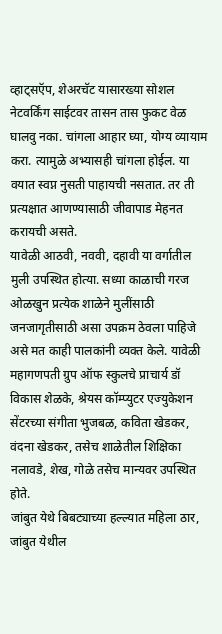व्हाट्सऍप, शेअरचॅट यासारख्या सोशल नेटवर्किंग साईटवर तासन तास फुकट वेळ घालवु नका. चांगला आहार घ्या, योग्य व्यायाम करा. त्यामुळे अभ्यासही चांगला होईल. या वयात स्वप्न नुसती पाहायची नसतात. तर ती प्रत्यक्षात आणण्यासाठी जीवापाड मेहनत करायची असते.
यावेळी आठवी, नववी, दहावी या वर्गातील मुली उपस्थित होत्या. सध्या काळाची गरज ओळखुन प्रत्येक शाळेने मुलींसाठी जनजागृतीसाठी असा उपक्रम ठेवला पाहिजे असे मत काही पालकांनी व्यक्त केले. यावेळी महागणपती ग्रुप ऑफ स्कुलचे प्राचार्य डॉ विकास शेळके, श्रेयस कॉम्प्युटर एज्युकेशन सेंटरच्या संगीता भुजबळ, कविता खेडकर, वंदना खेडकर, तसेच शाळेतील शिक्षिका नलावडे, शेख, गोळे तसेच मान्यवर उपस्थित होते.
जांबुत येथे बिबट्याच्या हल्ल्यात महिला ठार, जांबुत येथील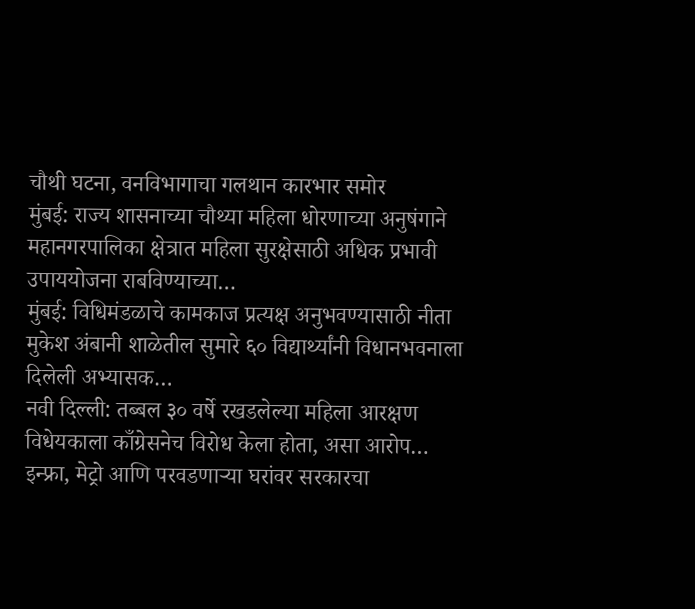चौथी घटना, वनविभागाचा गलथान कारभार समोर
मुंबई: राज्य शासनाच्या चौथ्या महिला धोरणाच्या अनुषंगाने महानगरपालिका क्षेत्रात महिला सुरक्षेसाठी अधिक प्रभावी उपाययोजना राबविण्याच्या…
मुंबई: विधिमंडळाचे कामकाज प्रत्यक्ष अनुभवण्यासाठी नीता मुकेश अंबानी शाळेतील सुमारे ६० विद्यार्थ्यांनी विधानभवनाला दिलेली अभ्यासक…
नवी दिल्ली: तब्बल ३० वर्षे रखडलेल्या महिला आरक्षण विधेयकाला काँग्रेसनेच विरोध केला होता, असा आरोप…
इन्फ्रा, मेट्रो आणि परवडणाऱ्या घरांवर सरकारचा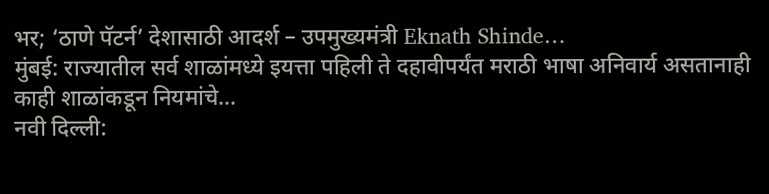भर; ‘ठाणे पॅटर्न’ देशासाठी आदर्श – उपमुख्यमंत्री Eknath Shinde…
मुंबई: राज्यातील सर्व शाळांमध्ये इयत्ता पहिली ते दहावीपर्यंत मराठी भाषा अनिवार्य असतानाही काही शाळांकडून नियमांचे…
नवी दिल्ली: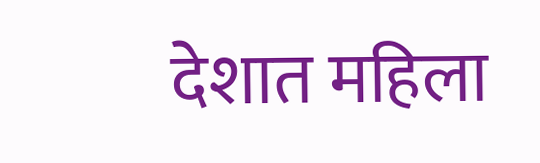देशात महिला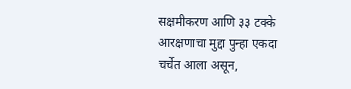सक्षमीकरण आणि ३३ टक्के आरक्षणाचा मुद्दा पुन्हा एकदा चर्चेत आला असून,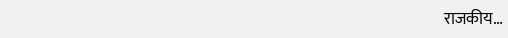राजकीय…